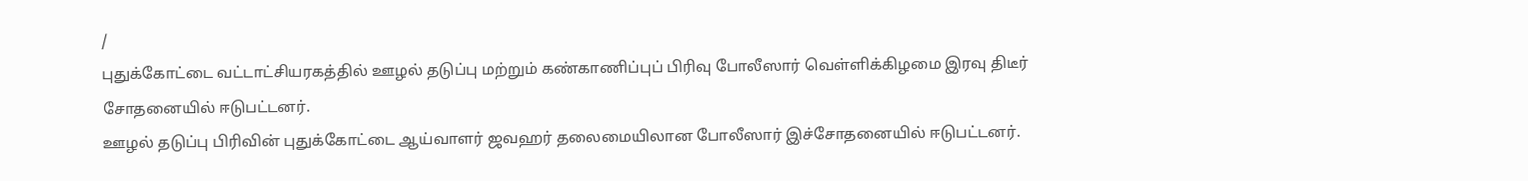/
புதுக்கோட்டை வட்டாட்சியரகத்தில் ஊழல் தடுப்பு மற்றும் கண்காணிப்புப் பிரிவு போலீஸார் வெள்ளிக்கிழமை இரவு திடீர் சோதனையில் ஈடுபட்டனர்.
ஊழல் தடுப்பு பிரிவின் புதுக்கோட்டை ஆய்வாளர் ஜவஹர் தலைமையிலான போலீஸார் இச்சோதனையில் ஈடுபட்டனர்.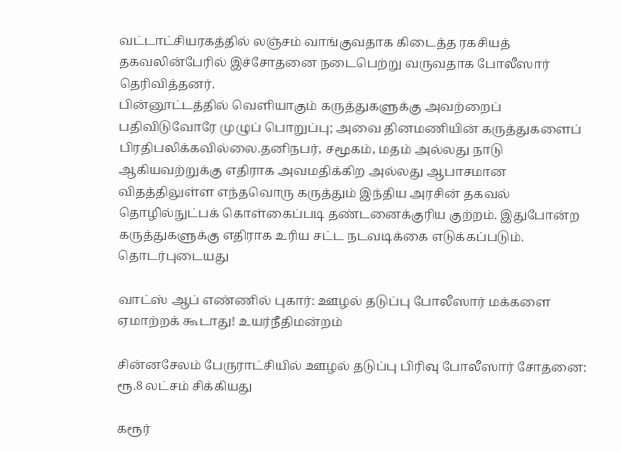வட்டாட்சியரகத்தில் லஞ்சம் வாங்குவதாக கிடைத்த ரகசியத் தகவலின்பேரில் இச்சோதனை நடைபெற்று வருவதாக போலீஸார் தெரிவித்தனர்.
பின்னூட்டத்தில் வெளியாகும் கருத்துகளுக்கு அவற்றைப் பதிவிடுவோரே முழுப் பொறுப்பு; அவை தினமணியின் கருத்துகளைப் பிரதிபலிக்கவில்லை.தனிநபர், சமூகம், மதம் அல்லது நாடு ஆகியவற்றுக்கு எதிராக அவமதிக்கிற அல்லது ஆபாசமான விதத்திலுள்ள எந்தவொரு கருத்தும் இந்திய அரசின் தகவல் தொழில்நுட்பக் கொள்கைப்படி தண்டனைக்குரிய குற்றம். இதுபோன்ற கருத்துகளுக்கு எதிராக உரிய சட்ட நடவடிக்கை எடுக்கப்படும்.
தொடர்புடையது

வாட்ஸ் ஆப் எண்ணில் புகார்: ஊழல் தடுப்பு போலீஸார் மக்களை ஏமாற்றக் கூடாது! உயர்நீதிமன்றம்

சின்னசேலம் பேருராட்சியில் ஊழல் தடுப்பு பிரிவு போலீஸார் சோதனை: ரூ.8 லட்சம் சிக்கியது

கரூர்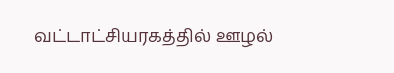வட்டாட்சியரகத்தில் ஊழல்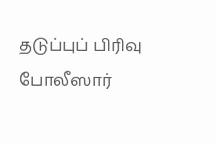தடுப்புப் பிரிவு போலீஸார்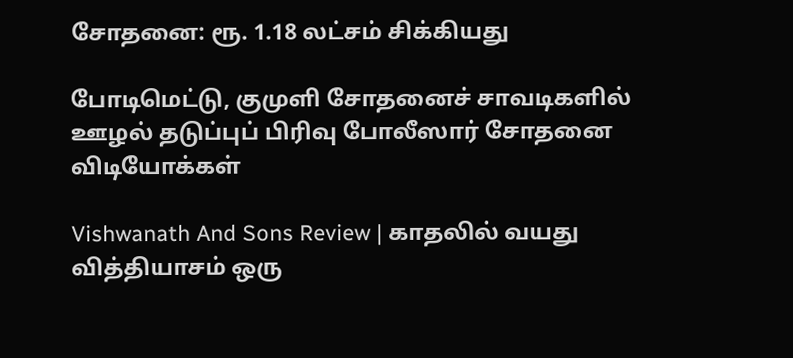சோதனை: ரூ. 1.18 லட்சம் சிக்கியது

போடிமெட்டு, குமுளி சோதனைச் சாவடிகளில் ஊழல் தடுப்புப் பிரிவு போலீஸார் சோதனை
விடியோக்கள்

Vishwanath And Sons Review | காதலில் வயது வித்தியாசம் ஒரு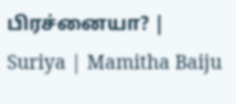பிரச்னையா? | Suriya | Mamitha Baiju